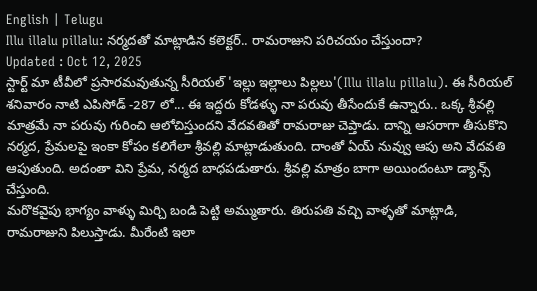English | Telugu
Illu illalu pillalu: నర్మదతో మాట్లాడిన కలెక్టర్.. రామరాజుని పరిచయం చేస్తుందా?
Updated : Oct 12, 2025
స్టార్ట్ మా టీవీలో ప్రసారమవుతున్న సీరియల్ 'ఇల్లు ఇల్లాలు పిల్లలు'(Illu illalu pillalu). ఈ సీరియల్ శనివారం నాటి ఎపిసోడ్ -287 లో... ఈ ఇద్దరు కోడళ్ళు నా పరువు తీసేందుకే ఉన్నారు.. ఒక్క శ్రీవల్లి మాత్రమే నా పరువు గురించి ఆలోచిస్తుందని వేదవతితో రామరాజు చెప్తాడు. దాన్ని ఆసరాగా తీసుకొని నర్మద, ప్రేమలపై ఇంకా కోపం కలిగేలా శ్రీవల్లి మాట్లాడుతుంది. దాంతో ఏయ్ నువ్వు ఆపు అని వేదవతి ఆపుతుంది. అదంతా విని ప్రేమ, నర్మద బాధపడుతారు. శ్రీవల్లి మాత్రం బాగా అయిందంటూ డ్యాన్స్ చేస్తుంది.
మరొకవైపు భాగ్యం వాళ్ళు మిర్చి బండి పెట్టి అమ్ముతారు. తిరుపతి వచ్చి వాళ్ళతో మాట్లాడి, రామరాజుని పిలుస్తాడు. మీరేంటి ఇలా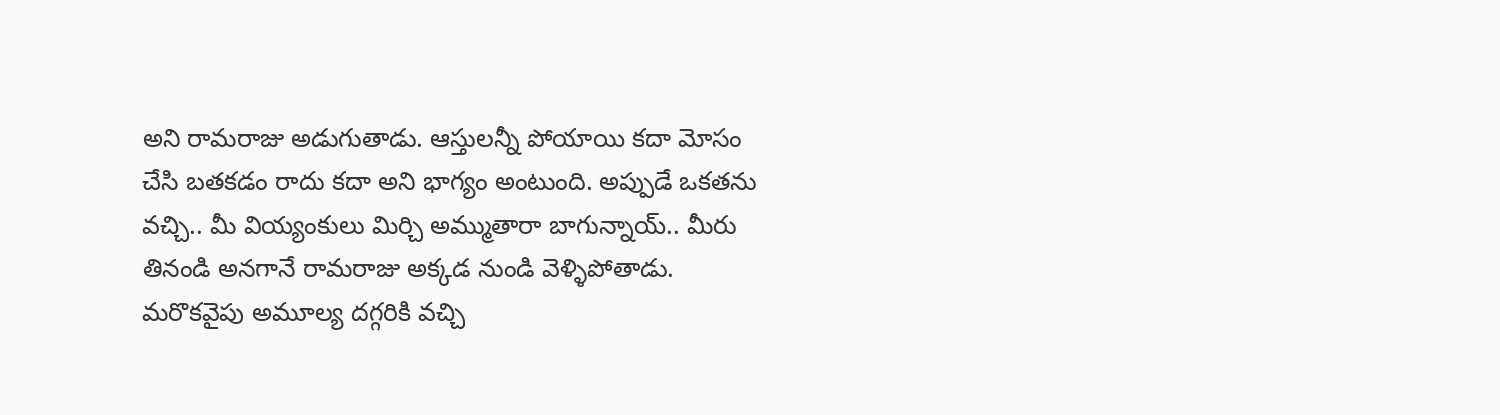అని రామరాజు అడుగుతాడు. ఆస్తులన్నీ పోయాయి కదా మోసం చేసి బతకడం రాదు కదా అని భాగ్యం అంటుంది. అప్పుడే ఒకతను వచ్చి.. మీ వియ్యంకులు మిర్చి అమ్ముతారా బాగున్నాయ్.. మీరు తినండి అనగానే రామరాజు అక్కడ నుండి వెళ్ళిపోతాడు.
మరొకవైపు అమూల్య దగ్గరికి వచ్చి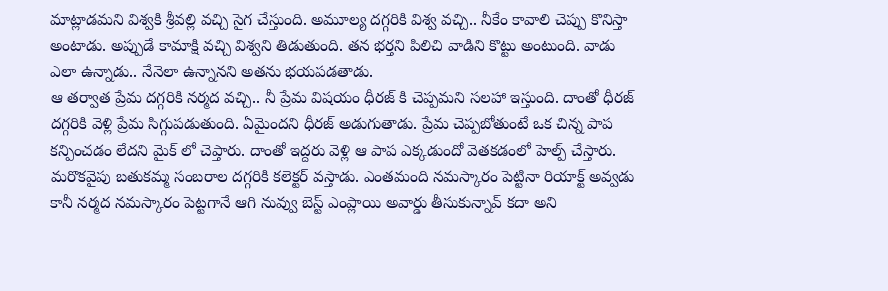మాట్లాడమని విశ్వకి శ్రీవల్లి వచ్చి సైగ చేస్తుంది. అమూల్య దగ్గరికి విశ్వ వచ్చి.. నీకేం కావాలి చెప్పు కొనిస్తా అంటాడు. అప్పుడే కామాక్షి వచ్చి విశ్వని తిడుతుంది. తన భర్తని పిలిచి వాడిని కొట్టు అంటుంది. వాడు ఎలా ఉన్నాడు.. నేనెలా ఉన్నానని అతను భయపడతాడు.
ఆ తర్వాత ప్రేమ దగ్గరికి నర్మద వచ్చి.. నీ ప్రేమ విషయం ధీరజ్ కి చెప్పమని సలహా ఇస్తుంది. దాంతో ధీరజ్ దగ్గరికి వెళ్లి ప్రేమ సిగ్గుపడుతుంది. ఏమైందని ధీరజ్ అడుగుతాడు. ప్రేమ చెప్పబోతుంటే ఒక చిన్న పాప కన్పించడం లేదని మైక్ లో చెప్తారు. దాంతో ఇద్దరు వెళ్లి ఆ పాప ఎక్కడుందో వెతకడంలో హెల్ప్ చేస్తారు.
మరొకవైపు బతుకమ్మ సంబరాల దగ్గరికి కలెక్టర్ వస్తాడు. ఎంతమంది నమస్కారం పెట్టినా రియాక్ట్ అవ్వడు కానీ నర్మద నమస్కారం పెట్టగానే ఆగి నువ్వు బెస్ట్ ఎంప్లాయి అవార్డు తీసుకున్నావ్ కదా అని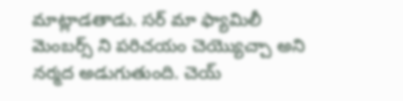మాట్లాడతాడు. సర్ మా ఫ్యామిలీ మెంబర్స్ ని పరిచయం చెయ్యొచ్చా అని నర్మద అడుగుతుంది. చెయ్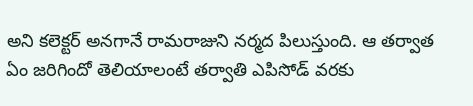అని కలెక్టర్ అనగానే రామరాజుని నర్మద పిలుస్తుంది. ఆ తర్వాత ఏం జరిగిందో తెలియాలంటే తర్వాతి ఎపిసోడ్ వరకు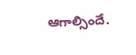ఆగాల్సిందే.